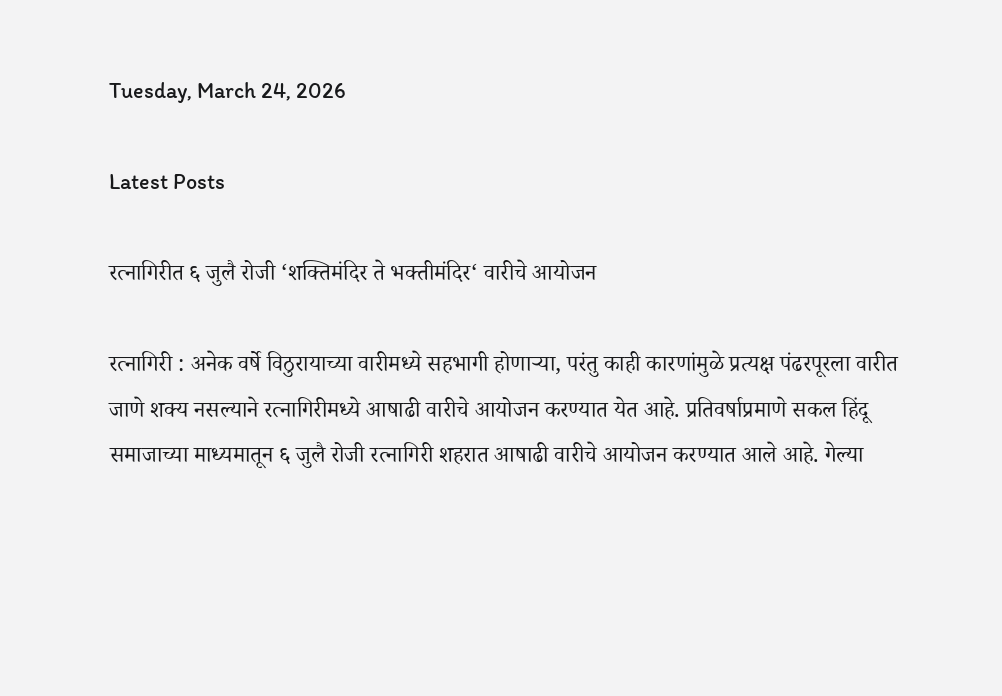Tuesday, March 24, 2026

Latest Posts

रत्नागिरीत ६ जुलै रोजी ‘शक्तिमंदिर ते भक्तीमंदिर‘ वारीचे आयोजन

रत्नागिरी : अनेक वर्षे विठुरायाच्या वारीमध्ये सहभागी होणाऱ्या, परंतु काही कारणांमुळे प्रत्यक्ष पंढरपूरला वारीत जाणे शक्य नसल्याने रत्नागिरीमध्ये आषाढी वारीचे आयोजन करण्यात येत आहे. प्रतिवर्षाप्रमाणे सकल हिंदू समाजाच्या माध्यमातून ६ जुलै रोजी रत्नागिरी शहरात आषाढी वारीचे आयोजन करण्यात आले आहे. गेल्या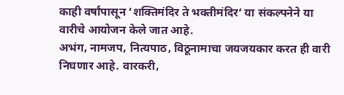काही वर्षांपासून ‘शक्तिमंदिर ते भक्तीमंदिर‘ या संकल्पनेने या वारीचे आयोजन केले जात आहे.
अभंग, नामजप, नित्यपाठ, विठूनामाचा जयजयकार करत ही वारी निघणार आहे. वारकरी,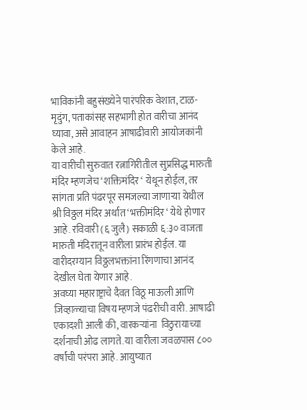भाविकांनी बहुसंख्येने पारंपरिक वेशात, टाळ-मृदुंग, पताकांसह सहभागी होत वारीचा आनंद घ्यावा, असे आवाहन आषाढीवारी आयोजकांनी केले आहे.
या वारीची सुरुवात रत्नागिरीतील सुप्रसिद्ध मारुती मंदिर म्हणजेच ‘शक्तिमंदिर‘ येथून होईल, तर सांगता प्रति पंढरपूर समजल्या जाणाऱ्या येथील श्री विठ्ठल मंदिर अर्थात ‘भक्तीमंदिर‘ येथे होणार आहे. रविवारी (६ जुलै) सकाळी ६:३० वाजता मारुती मंदिरातून वारीला प्रारंभ होईल. या वारीदरम्यान विठ्ठलभक्तांना रिंगणाचा आनंद देखील घेता येणार आहे.
अवघ्या महाराष्ट्राचे दैवत विठू माऊली आणि जिव्हाळ्याचा विषय म्हणजे पंढरीची वारी. आषाढी एकादशी आली की, वारकऱ्यांना  विठुरायाच्या दर्शनाची ओढ लागते. या वारीला जवळपास ८०० वर्षांची परंपरा आहे. आयुष्यात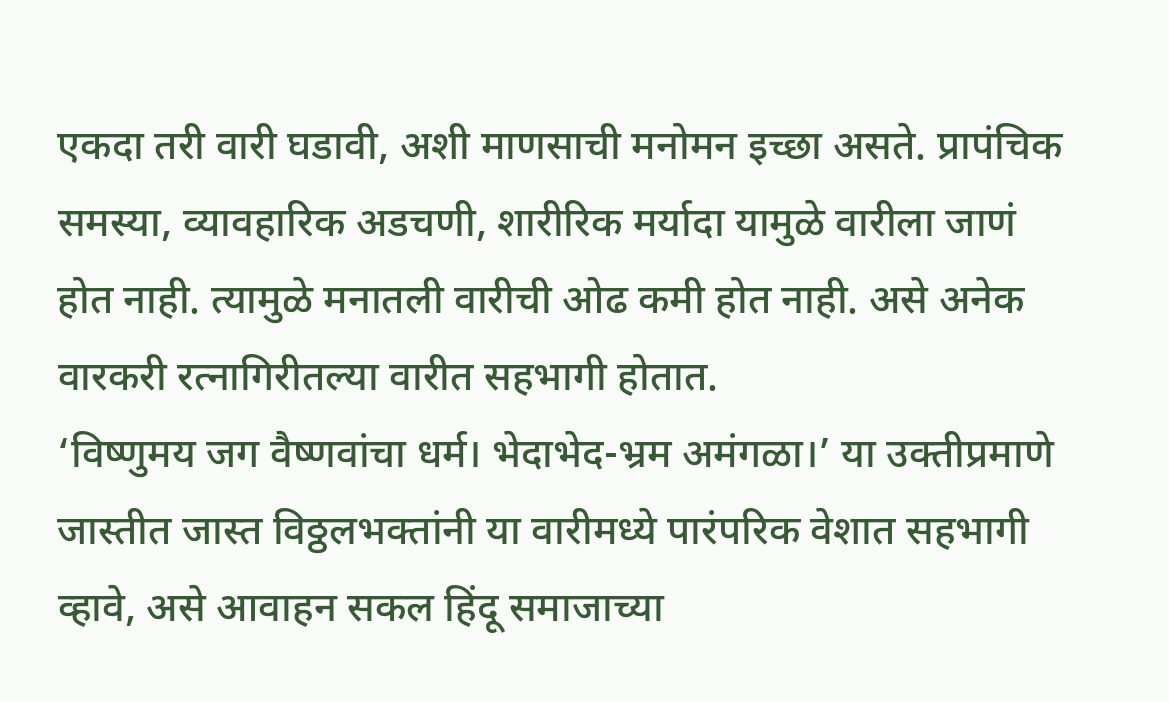एकदा तरी वारी घडावी, अशी माणसाची मनोमन इच्छा असते. प्रापंचिक समस्या, व्यावहारिक अडचणी, शारीरिक मर्यादा यामुळे वारीला जाणं होत नाही. त्यामुळे मनातली वारीची ओढ कमी होत नाही. असे अनेक वारकरी रत्नागिरीतल्या वारीत सहभागी होतात.
‘विष्णुमय जग वैष्णवांचा धर्म। भेदाभेद-भ्रम अमंगळा।’ या उक्तीप्रमाणे जास्तीत जास्त विठ्ठलभक्तांनी या वारीमध्ये पारंपरिक वेशात सहभागी व्हावे, असे आवाहन सकल हिंदू समाजाच्या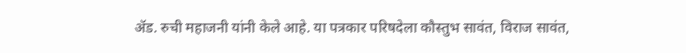ॲड. रुची महाजनी यांनी केले आहे. या पत्रकार परिषदेला कौस्तुभ सावंत, विराज सावंत,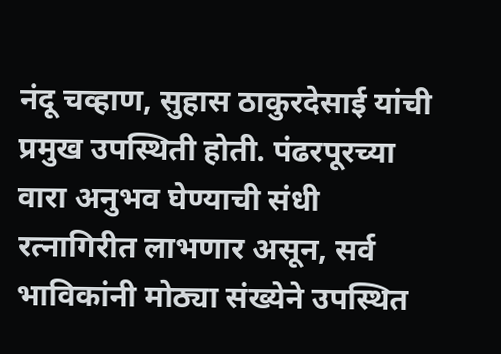नंदू चव्हाण, सुहास ठाकुरदेसाई यांची प्रमुख उपस्थिती होती. पंढरपूरच्या वारा अनुभव घेण्याची संधी रत्नागिरीत लाभणार असून, सर्व भाविकांनी मोठ्या संख्येने उपस्थित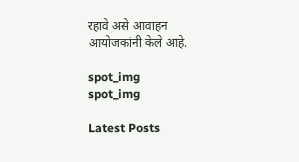रहावे असे आवाहन आयोजकांनी केले आहे.

spot_img
spot_img

Latest Posts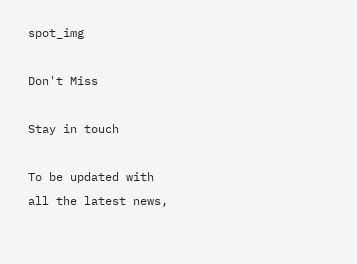spot_img

Don't Miss

Stay in touch

To be updated with all the latest news,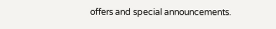offers and special announcements.